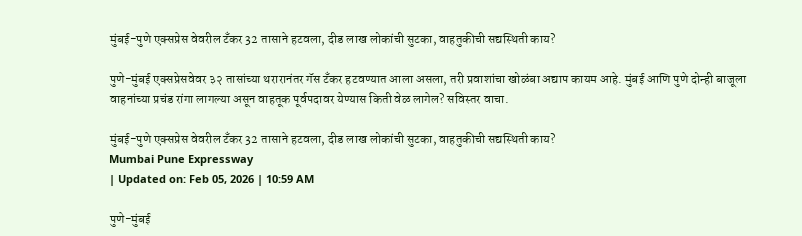मुंबई-पुणे एक्सप्रेस वेवरील टँकर 32 तासाने हटवला, दीड लाख लोकांची सुटका, वाहतुकीची सद्यस्थिती काय?

पुणे-मुंबई एक्सप्रेसवेवर ३२ तासांच्या थरारानंतर गॅस टँकर हटवण्यात आला असला, तरी प्रवाशांचा खोळंबा अद्याप कायम आहे. मुंबई आणि पुणे दोन्ही बाजूला वाहनांच्या प्रचंड रांगा लागल्या असून वाहतूक पूर्वपदावर येण्यास किती वेळ लागेल? सविस्तर वाचा.

मुंबई-पुणे एक्सप्रेस वेवरील टँकर 32 तासाने हटवला, दीड लाख लोकांची सुटका, वाहतुकीची सद्यस्थिती काय?
Mumbai Pune Expressway
| Updated on: Feb 05, 2026 | 10:59 AM

पुणे-मुंबई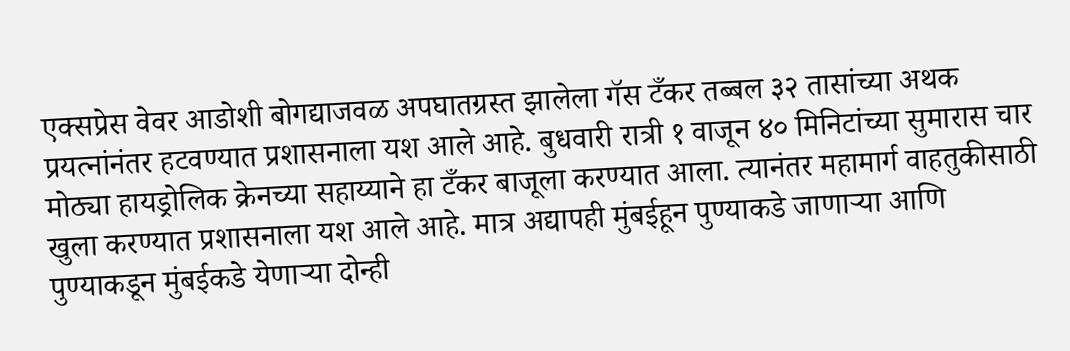एक्सप्रेस वेवर आडोशी बोगद्याजवळ अपघातग्रस्त झालेला गॅस टँकर तब्बल ३२ तासांच्या अथक प्रयत्नांनंतर हटवण्यात प्रशासनाला यश आले आहे. बुधवारी रात्री १ वाजून ४० मिनिटांच्या सुमारास चार मोठ्या हायड्रोलिक क्रेनच्या सहाय्याने हा टँकर बाजूला करण्यात आला. त्यानंतर महामार्ग वाहतुकीसाठी खुला करण्यात प्रशासनाला यश आले आहे. मात्र अद्यापही मुंबईहून पुण्याकडे जाणाऱ्या आणि पुण्याकडून मुंबईकडे येणाऱ्या दोन्ही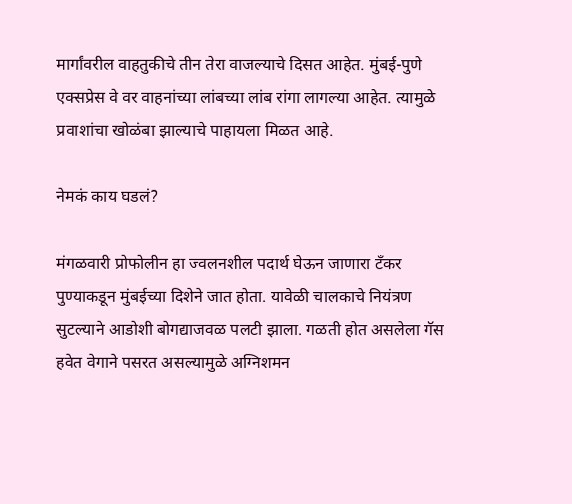मार्गांवरील वाहतुकीचे तीन तेरा वाजल्याचे दिसत आहेत. मुंबई-पुणे एक्सप्रेस वे वर वाहनांच्या लांबच्या लांब रांगा लागल्या आहेत. त्यामुळे प्रवाशांचा खोळंबा झाल्याचे पाहायला मिळत आहे.

नेमकं काय घडलं?

मंगळवारी प्रोफोलीन हा ज्वलनशील पदार्थ घेऊन जाणारा टँकर पुण्याकडून मुंबईच्या दिशेने जात होता. यावेळी चालकाचे नियंत्रण सुटल्याने आडोशी बोगद्याजवळ पलटी झाला. गळती होत असलेला गॅस हवेत वेगाने पसरत असल्यामुळे अग्निशमन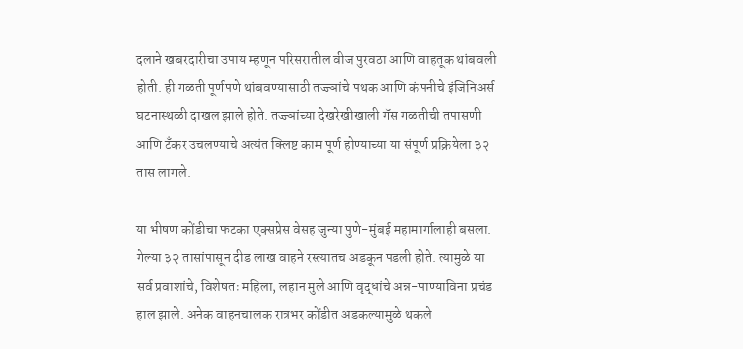दलाने खबरदारीचा उपाय म्हणून परिसरातील वीज पुरवठा आणि वाहतूक थांबवली होती. ही गळती पूर्णपणे थांबवण्यासाठी तज्ज्ञांचे पथक आणि कंपनीचे इंजिनिअर्स घटनास्थळी दाखल झाले होते. तज्ज्ञांच्या देखरेखीखाली गॅस गळतीची तपासणी आणि टँकर उचलण्याचे अत्यंत क्लिष्ट काम पूर्ण होण्याच्या या संपूर्ण प्रक्रियेला ३२ तास लागले.

या भीषण कोंडीचा फटका एक्सप्रेस वेसह जुन्या पुणे-मुंबई महामार्गालाही बसला. गेल्या ३२ तासांपासून दीड लाख वाहने रस्त्यातच अडकून पडली होते. त्यामुळे या सर्व प्रवाशांचे, विशेषतः महिला, लहान मुले आणि वृद्धांचे अन्न-पाण्याविना प्रचंड हाल झाले. अनेक वाहनचालक रात्रभर कोंडीत अडकल्यामुळे थकले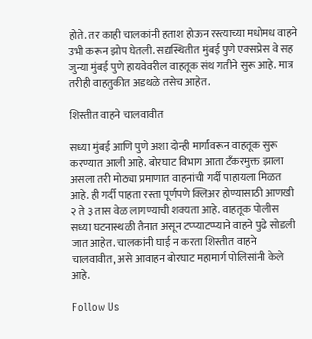होते. तर काही चालकांनी हताश होऊन रस्त्याच्या मधोमध वाहने उभी करून झोप घेतली. सद्यस्थितीत मुंबई पुणे एक्सप्रेस वे सह जुन्या मुंबई पुणे हायवेवरील वाहतूक संथ गतीने सुरू आहे. मात्र तरीही वाहतुकीत अडथळे तसेच आहेत.

शिस्तीत वाहने चालवावीत

सध्या मुंबई आणि पुणे अशा दोन्ही मार्गांवरून वाहतूक सुरू करण्यात आली आहे. बोरघाट विभाग आता टँकरमुक्त झाला असला तरी मोठ्या प्रमाणात वाहनांची गर्दी पाहायला मिळत आहे. ही गर्दी पाहता रस्ता पूर्णपणे क्लिअर होण्यासाठी आणखी २ ते ३ तास वेळ लागण्याची शक्यता आहे. वाहतूक पोलीस सध्या घटनास्थळी तैनात असून टप्प्याटप्प्याने वाहने पुढे सोडली जात आहेत. चालकांनी घाई न करता शिस्तीत वाहने चालवावीत, असे आवाहन बोरघाट महामार्ग पोलिसांनी केले आहे.

Follow Us